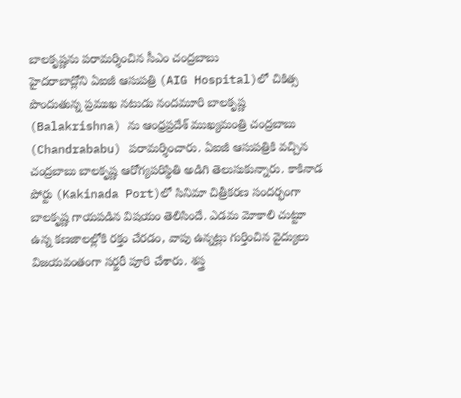బాలకృష్ణను పరామర్శించిన సీఎం చంద్రబాబు
హైదరాబాద్లోని ఏఐజీ ఆసుపత్రి (AIG Hospital)లో చికిత్స పొందుతున్న ప్రముఖ నటుడు నందమూరి బాలకృష్ణ (Balakrishna) ను ఆంధ్రప్రదేశ్ ముఖ్యమంత్రి చంద్రబాబు (Chandrababu) పరామర్శించారు. ఏఐజీ ఆసుపత్రికి వచ్చిన చంద్రబాబు బాలకృష్ణ ఆరోగ్యపరిస్థితి అడిగి తెలుసుకున్నారు. కాకినాడ పోర్టు (Kakinada Port)లో సినిమా చిత్రీకరణ సందర్భంగా బాలకృష్ణ గాయపడిన విషయం తెలిసిందే. ఎడమ మోకాలి చుట్టూ ఉన్న కణజాలల్లోకి రక్తం చేరడం, వాపు ఉన్నట్లు గుర్తించిన వైద్యులు విజయవంతంగా సర్జరీ పూరి చేశారు. శస్త్ర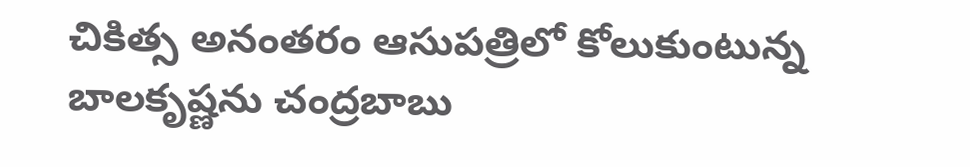చికిత్స అనంతరం ఆసుపత్రిలో కోలుకుంటున్న బాలకృష్ణను చంద్రబాబు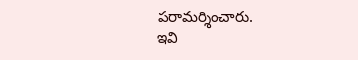పరామర్శించారు.
ఇవి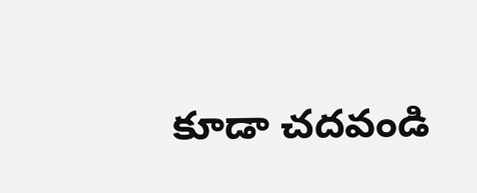కూడా చదవండి